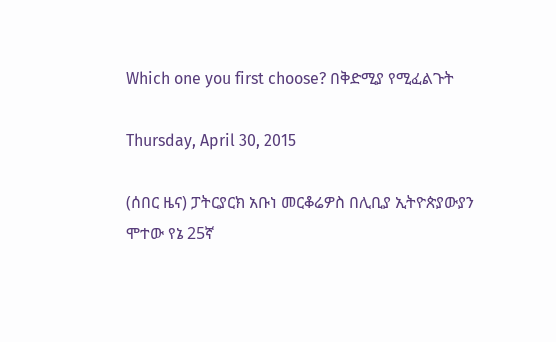Which one you first choose? በቅድሚያ የሚፈልጉት

Thursday, April 30, 2015

(ሰበር ዜና) ፓትርያርክ አቡነ መርቆሬዎስ በሊቢያ ኢትዮጵያውያን ሞተው የኔ 25ኛ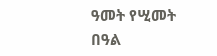ዓመት የሢመት በዓል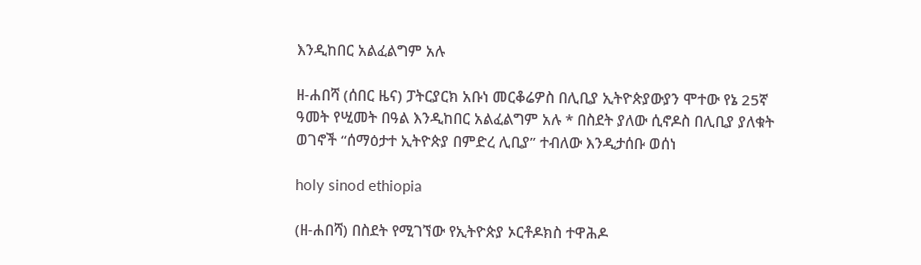እንዲከበር አልፈልግም አሉ

ዘ-ሐበሻ (ሰበር ዜና) ፓትርያርክ አቡነ መርቆሬዎስ በሊቢያ ኢትዮጵያውያን ሞተው የኔ 25ኛ ዓመት የሢመት በዓል እንዲከበር አልፈልግም አሉ * በስደት ያለው ሲኖዶስ በሊቢያ ያለቁት ወገኖች “ሰማዕታተ ኢትዮጵያ በምድረ ሊቢያ” ተብለው እንዲታሰቡ ወሰነ

holy sinod ethiopia

(ዘ-ሐበሻ) በስደት የሚገኘው የኢትዮጵያ ኦርቶዶክስ ተዋሕዶ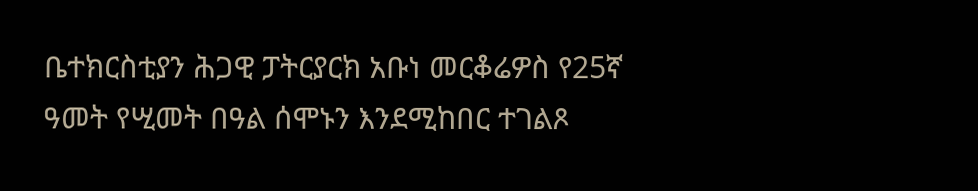ቤተክርስቲያን ሕጋዊ ፓትርያርክ አቡነ መርቆሬዎስ የ25ኛ ዓመት የሢመት በዓል ሰሞኑን እንደሚከበር ተገልጾ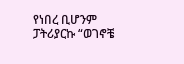የነበረ ቢሆንም ፓትሪያርኩ “ወገኖቼ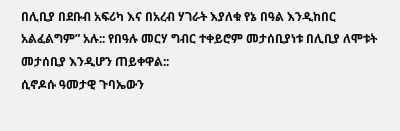በሊቢያ በደቡብ አፍሪካ እና በአረብ ሃገራት እያለቁ የኔ በዓል እንዲከበር አልፈልግም” አሉ:: የበዓሉ መርሃ ግብር ተቀይሮም መታሰቢያነቱ በሊቢያ ለሞቱት መታሰቢያ እንዲሆን ጠይቀዋል::
ሲኖዶሱ ዓመታዊ ጉባኤውን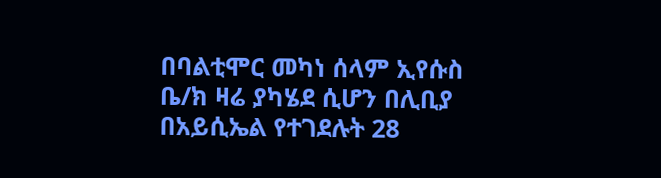በባልቲሞር መካነ ሰላም ኢየሱስ ቤ/ክ ዛሬ ያካሄደ ሲሆን በሊቢያ በአይሲኤል የተገደሉት 28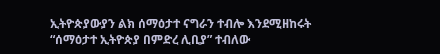ኢትዮጵያውያን ልክ ሰማዕታተ ናግራን ተብሎ እንደሚዘከሩት “ሰማዕታተ ኢትዮጵያ በምድረ ሊቢያ” ተብለው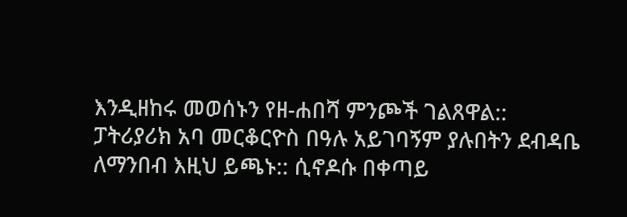እንዲዘከሩ መወሰኑን የዘ-ሐበሻ ምንጮች ገልጸዋል::
ፓትሪያሪክ አባ መርቆርዮስ በዓሉ አይገባኝም ያሉበትን ደብዳቤ ለማንበብ እዚህ ይጫኑ:: ሲኖዶሱ በቀጣይ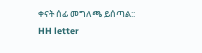ቀናት ሰፊ መግለጫ ይሰጣል::
HH letter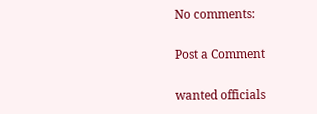No comments:

Post a Comment

wanted officials